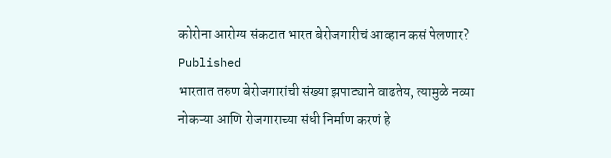कोरोना आरोग्य संकटात भारत बेरोजगारीचं आव्हान कसं पेलणार?
Published
भारतात तरुण बेरोजगारांची संख्या झपाट्याने वाढतेय, त्यामुळे नव्या नोकऱ्या आणि रोजगाराच्या संधी निर्माण करणं हे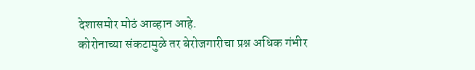देशासमोर मोठं आव्हान आहे.
कोरोनाच्या संकटामुळे तर बेरोजगारीचा प्रश्न अधिक गंभीर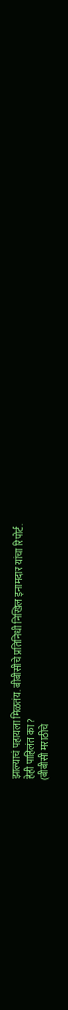झाल्याचं पहायला मिळतंय. बीबीसीचे प्रतिनिधी निखिल इनामदार यांचा रिपोर्ट.
हेही पाहिलंत का?
(बीबीसी मराठीचे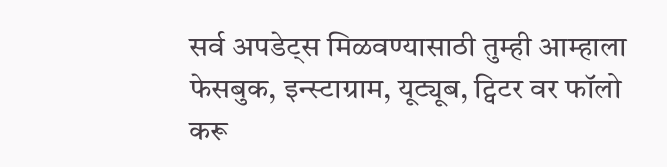सर्व अपडेट्स मिळवण्यासाठी तुम्ही आम्हाला फेसबुक, इन्स्टाग्राम, यूट्यूब, ट्विटर वर फॉलो करू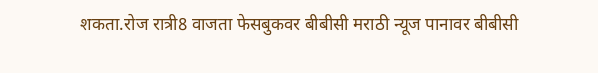शकता.रोज रात्री8 वाजता फेसबुकवर बीबीसी मराठी न्यूज पानावर बीबीसी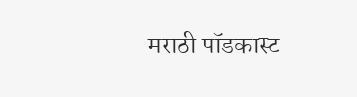मराठी पॉडकास्ट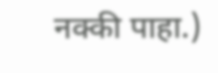नक्की पाहा.)